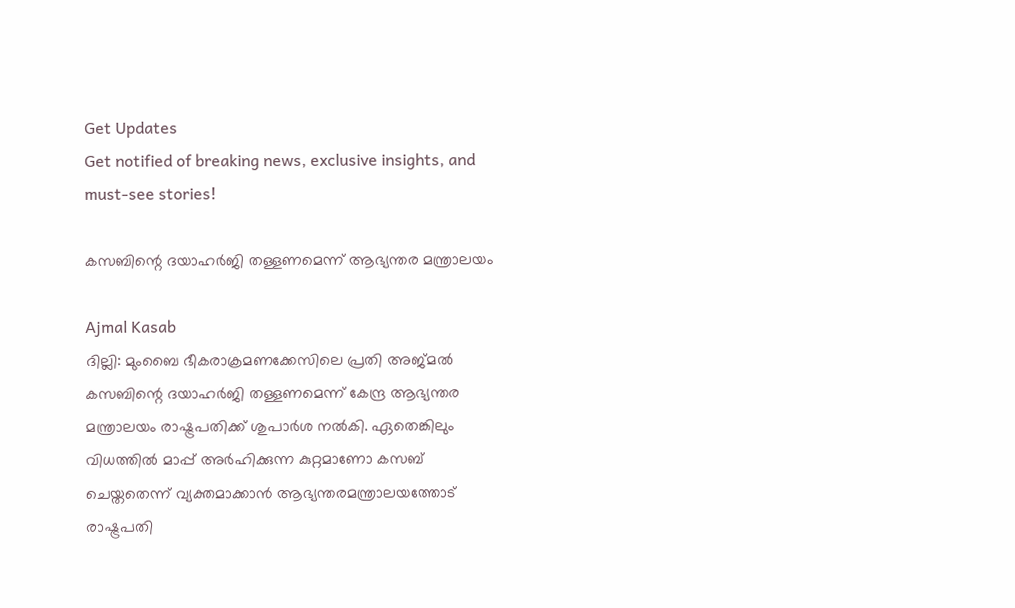Get Updates
Get notified of breaking news, exclusive insights, and must-see stories!

കസബിന്റെ ദയാഹര്‍ജി തള്ളണമെന്ന് ആഭ്യന്തര മന്ത്രാലയം

Ajmal Kasab
ദില്ലി: മുംബൈ ഭീകരാക്രമണക്കേസിലെ പ്രതി അജ്മല്‍ കസബിന്റെ ദയാഹര്‍ജി തള്ളണമെന്ന് കേന്ദ്ര ആഭ്യന്തര മന്ത്രാലയം രാഷ്ട്രപതിക്ക് ശുപാര്‍ശ നല്‍കി. ഏതെങ്കിലും വിധത്തില്‍ മാപ്പ് അര്‍ഹിക്കുന്ന കുറ്റമാണോ കസബ് ചെയ്തതെന്ന് വ്യക്തമാക്കാന്‍ ആഭ്യന്തരമന്ത്രാലയത്തോട് രാഷ്ട്രപതി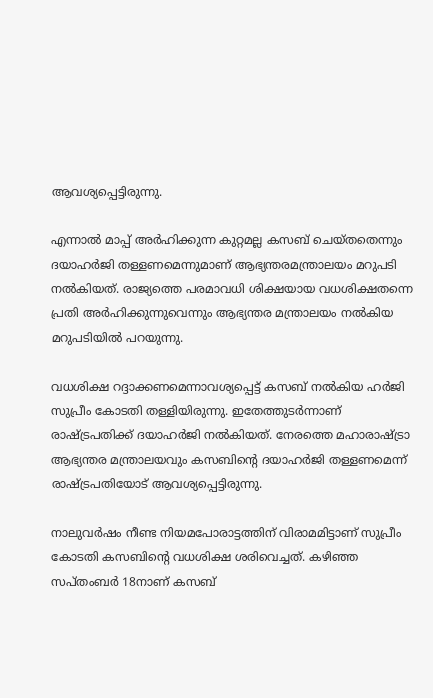ആവശ്യപ്പെട്ടിരുന്നു.

എന്നാല്‍ മാപ്പ് അര്‍ഹിക്കുന്ന കുറ്റമല്ല കസബ് ചെയ്തതെന്നും ദയാഹര്‍ജി തള്ളണമെന്നുമാണ് ആഭ്യന്തരമന്ത്രാലയം മറുപടി നല്‍കിയത്. രാജ്യത്തെ പരമാവധി ശിക്ഷയായ വധശിക്ഷതന്നെ പ്രതി അര്‍ഹിക്കുന്നുവെന്നും ആഭ്യന്തര മന്ത്രാലയം നല്‍കിയ മറുപടിയില്‍ പറയുന്നു.

വധശിക്ഷ റദ്ദാക്കണമെന്നാവശ്യപ്പെട്ട് കസബ് നല്‍കിയ ഹര്‍ജി സുപ്രീം കോടതി തള്ളിയിരുന്നു. ഇതേത്തുടര്‍ന്നാണ് രാഷ്ട്രപതിക്ക് ദയാഹര്‍ജി നല്‍കിയത്. നേരത്തെ മഹാരാഷ്ട്രാ ആഭ്യന്തര മന്ത്രാലയവും കസബിന്റെ ദയാഹര്‍ജി തള്ളണമെന്ന് രാഷ്ട്രപതിയോട് ആവശ്യപ്പെട്ടിരുന്നു.

നാലുവര്‍ഷം നീണ്ട നിയമപോരാട്ടത്തിന് വിരാമമിട്ടാണ് സുപ്രീം കോടതി കസബിന്റെ വധശിക്ഷ ശരിവെച്ചത്. കഴിഞ്ഞ സപ്തംബര്‍ 18നാണ് കസബ്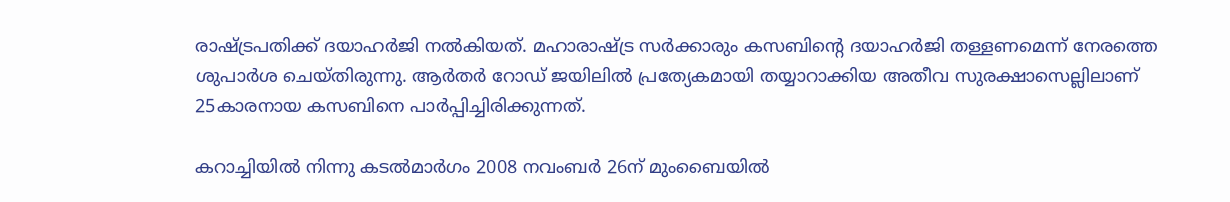രാഷ്ട്രപതിക്ക് ദയാഹര്‍ജി നല്‍കിയത്. മഹാരാഷ്ട്ര സര്‍ക്കാരും കസബിന്റെ ദയാഹര്‍ജി തള്ളണമെന്ന് നേരത്തെ ശുപാര്‍ശ ചെയ്തിരുന്നു. ആര്‍തര്‍ റോഡ് ജയിലില്‍ പ്രത്യേകമായി തയ്യാറാക്കിയ അതീവ സുരക്ഷാസെല്ലിലാണ് 25കാരനായ കസബിനെ പാര്‍പ്പിച്ചിരിക്കുന്നത്.

കറാച്ചിയില്‍ നിന്നു കടല്‍മാര്‍ഗം 2008 നവംബര്‍ 26ന് മുംബൈയില്‍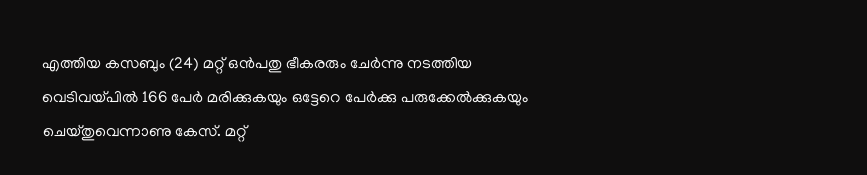എത്തിയ കസബും (24) മറ്റ് ഒന്‍പതു ഭീകരരും ചേര്‍ന്നു നടത്തിയ വെടിവയ്പില്‍ 166 പേര്‍ മരിക്കുകയും ഒട്ടേറെ പേര്‍ക്കു പരുക്കേല്‍ക്കുകയും ചെയ്തുവെന്നാണു കേസ്. മറ്റ്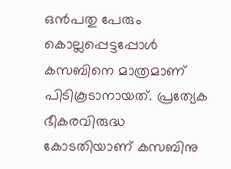ഒന്‍പതു പേരും കൊല്ലപ്പെട്ടപ്പോള്‍ കസബിനെ മാത്രമാണ് പിടികൂടാനായത്. പ്രത്യേക ഭീകരവിരുദ്ധ കോടതിയാണ് കസബിനു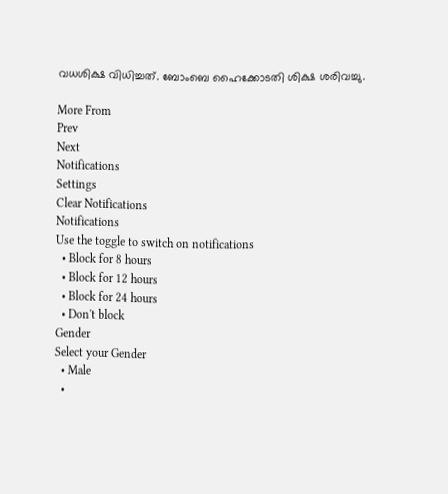വധശിക്ഷ വിധിച്ചത്. ബോംബെ ഹൈക്കോടതി ശിക്ഷ ശരിവച്ചു.

More From
Prev
Next
Notifications
Settings
Clear Notifications
Notifications
Use the toggle to switch on notifications
  • Block for 8 hours
  • Block for 12 hours
  • Block for 24 hours
  • Don't block
Gender
Select your Gender
  • Male
  •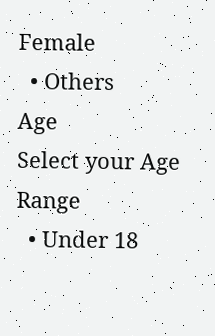Female
  • Others
Age
Select your Age Range
  • Under 18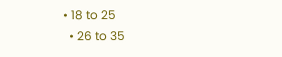• 18 to 25
  • 26 to 35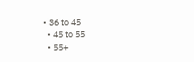• 36 to 45
  • 45 to 55
  • 55+